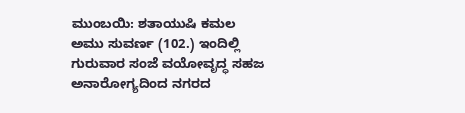ಮುಂಬಯಿ: ಶತಾಯುಷಿ ಕಮಲ ಅಮು ಸುವರ್ಣ (102.) ಇಂದಿಲ್ಲಿ ಗುರುವಾರ ಸಂಜೆ ವಯೋವೃದ್ಧ ಸಹಜ ಅನಾರೋಗ್ಯದಿಂದ ನಗರದ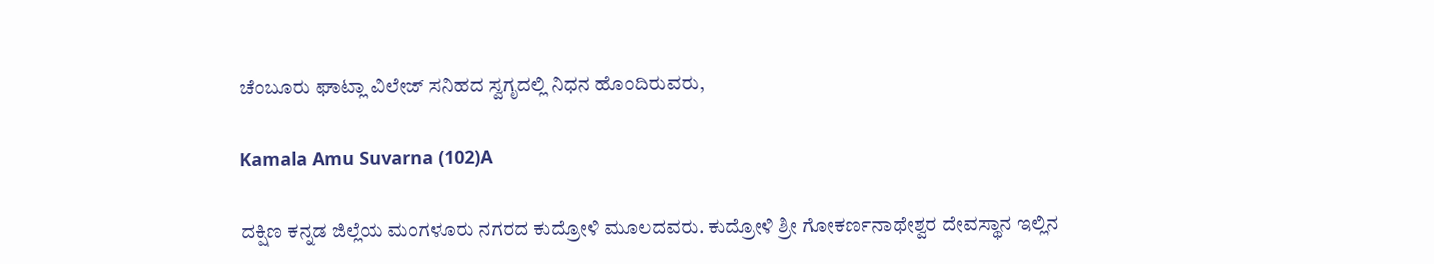ಚೆಂಬೂರು ಘಾಟ್ಲಾ ವಿಲೇಜ್ ಸನಿಹದ ಸ್ವಗೃದಲ್ಲಿ ನಿಧನ ಹೊಂದಿರುವರು,

Kamala Amu Suvarna (102)A

ದಕ್ಷಿಣ ಕನ್ನಡ ಜಿಲ್ಲೆಯ ಮಂಗಳೂರು ನಗರದ ಕುದ್ರೋಳಿ ಮೂಲದವರು. ಕುದ್ರೋಳಿ ಶ್ರೀ ಗೋಕರ್ಣನಾಥೇಶ್ವರ ದೇವಸ್ಥಾನ ಇಲ್ಲಿನ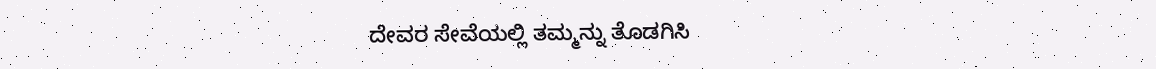ದೇವರ ಸೇವೆಯಲ್ಲಿ ತಮ್ಮನ್ನು ತೊಡಗಿಸಿ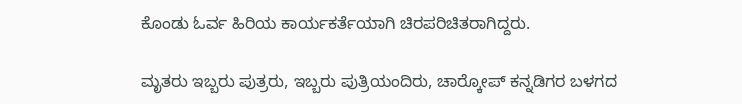ಕೊಂಡು ಓರ್ವ ಹಿರಿಯ ಕಾರ್ಯಕರ್ತೆಯಾಗಿ ಚಿರಪರಿಚಿತರಾಗಿದ್ದರು.

ಮೃತರು ಇಬ್ಬರು ಪುತ್ರರು, ಇಬ್ಬರು ಪುತ್ರಿಯಂದಿರು, ಚಾರ್‍ಕೋಪ್ ಕನ್ನಡಿಗರ ಬಳಗದ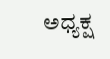ಅಧ್ಯಕ್ಷ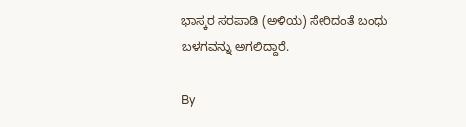ಭಾಸ್ಕರ ಸರಪಾಡಿ (ಅಳಿಯ) ಸೇರಿದಂತೆ ಬಂಧು ಬಳಗವನ್ನು ಅಗಲಿದ್ದಾರೆ.

By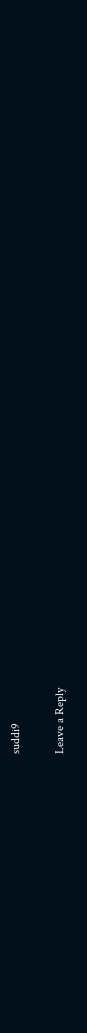suddi9

Leave a Reply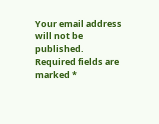Your email address will not be published. Required fields are marked *